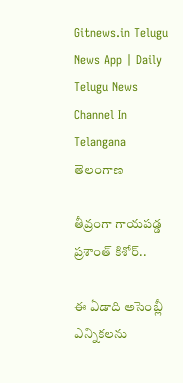Gitnews.in Telugu News App | Daily Telugu News Channel In Telangana
తెలంగాణ

తీవ్రంగా గాయపడ్డ ప్రశాంత్ కిశోర్..

ఈ ఏడాది అసెంబ్లీ ఎన్నికలను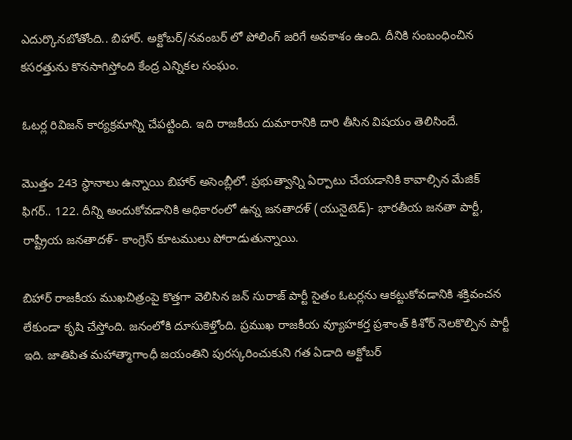ఎదుర్కొనబోతోంది.. బిహార్. అక్టోబర్/నవంబర్ లో పోలింగ్ జరిగే అవకాశం ఉంది. దీనికి సంబంధించిన కసరత్తును కొనసాగిస్తోంది కేంద్ర ఎన్నికల సంఘం.

ఓటర్ల రివిజన్ కార్యక్రమాన్ని చేపట్టింది. ఇది రాజకీయ దుమారానికి దారి తీసిన విషయం తెలిసిందే.

మొత్తం 243 స్థానాలు ఉన్నాయి బిహార్ అసెంబ్లీలో. ప్రభుత్వాన్ని ఏర్పాటు చేయడానికి కావాల్సిన మేజిక్ ఫిగర్.. 122. దీన్ని అందుకోవడానికి అధికారంలో ఉన్న జనతాదళ్ (యునైటెడ్)- భారతీయ జనతా పార్టీ, రాష్ట్రీయ జనతాదళ్- కాంగ్రెస్ కూటములు పోరాడుతున్నాయి.

బిహార్ రాజకీయ ముఖచిత్రంపై కొత్తగా వెలిసిన జన్ సురాజ్ పార్టీ సైతం ఓటర్లను ఆకట్టుకోవడానికి శక్తివంచన లేకుండా కృషి చేస్తోంది. జనంలోకి దూసుకెళ్తోంది. ప్రముఖ రాజకీయ వ్యూహకర్త ప్రశాంత్ కిశోర్ నెలకొల్పిన పార్టీ ఇది. జాతిపిత మహాత్మాగాంధీ జయంతిని పురస్కరించుకుని గత ఏడాది అక్టోబర్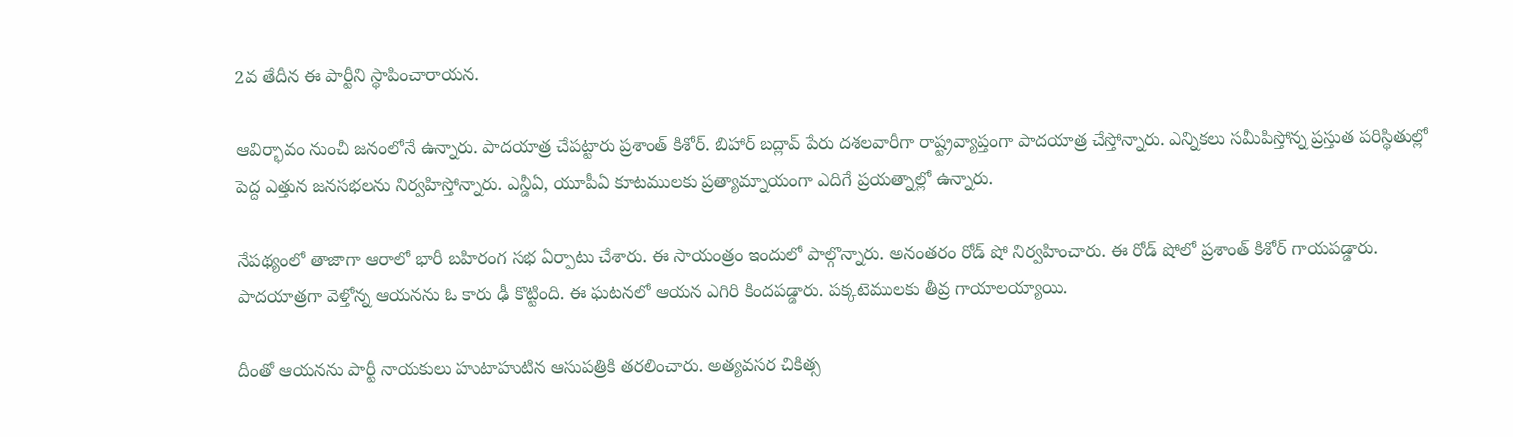2వ తేదీన ఈ పార్టీని స్థాపించారాయన.

ఆవిర్భావం నుంచీ జనంలోనే ఉన్నారు. పాదయాత్ర చేపట్టారు ప్రశాంత్ కిశోర్. బిహార్ బద్లావ్ పేరు దశలవారీగా రాష్ట్రవ్యాప్తంగా పాదయాత్ర చేస్తోన్నారు. ఎన్నికలు సమీపిస్తోన్న ప్రస్తుత పరిస్థితుల్లో పెద్ద ఎత్తున జనసభలను నిర్వహిస్తోన్నారు. ఎన్డీఏ, యూపీఏ కూటములకు ప్రత్యామ్నాయంగా ఎదిగే ప్రయత్నాల్లో ఉన్నారు.

నేపథ్యంలో తాజాగా ఆరాలో భారీ బహిరంగ సభ ఏర్పాటు చేశారు. ఈ సాయంత్రం ఇందులో పాల్గొన్నారు. అనంతరం రోడ్ షో నిర్వహించారు. ఈ రోడ్ షోలో ప్రశాంత్ కిశోర్ గాయపడ్డారు. పాదయాత్రగా వెళ్తోన్న ఆయనను ఓ కారు ఢీ కొట్టింది. ఈ ఘటనలో ఆయన ఎగిరి కిందపడ్డారు. పక్కటెములకు తీవ్ర గాయాలయ్యాయి.

దీంతో ఆయనను పార్టీ నాయకులు హుటాహుటిన ఆసుపత్రికి తరలించారు. అత్యవసర చికిత్స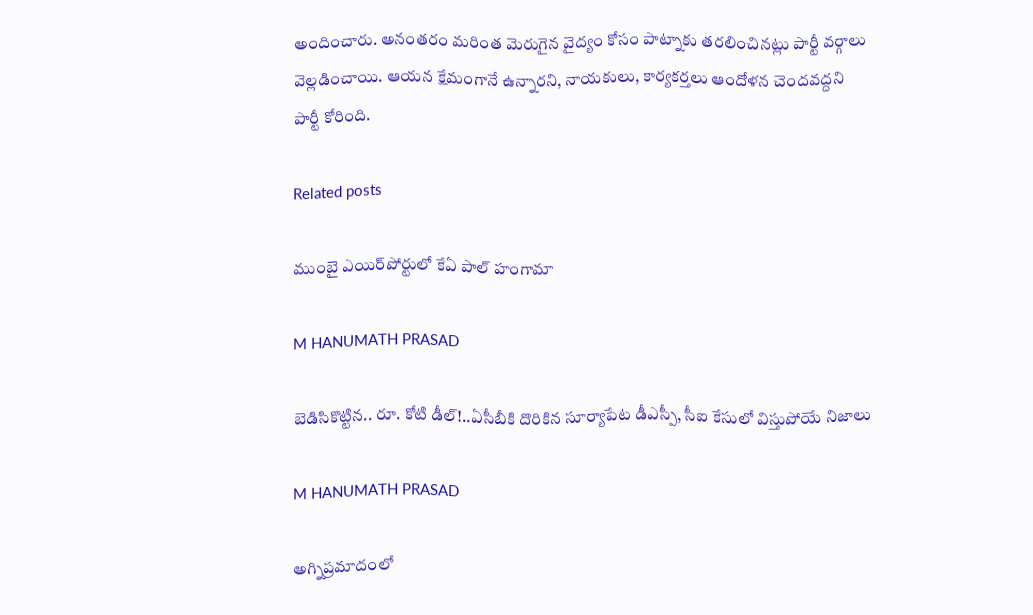అందించారు. అనంతరం మరింత మెరుగైన వైద్యం కోసం పాట్నాకు తరలించినట్లు పార్టీ వర్గాలు వెల్లడించాయి. ఆయన క్షేమంగానే ఉన్నారని, నాయకులు, కార్యకర్తలు ఆందోళన చెందవద్దని పార్టీ కోరింది.

Related posts

ముంబై ఎయిర్‌పోర్టులో కేఏ పాల్ హంగామా

M HANUMATH PRASAD

బెడిసికొట్టిన.. రూ. కోటి డీల్!..ఏసీబీకి దొరికిన సూర్యాపేట డీఎస్పీ, సీఐ కేసులో విస్తుపోయే నిజాలు

M HANUMATH PRASAD

అగ్నిప్రమాదంలో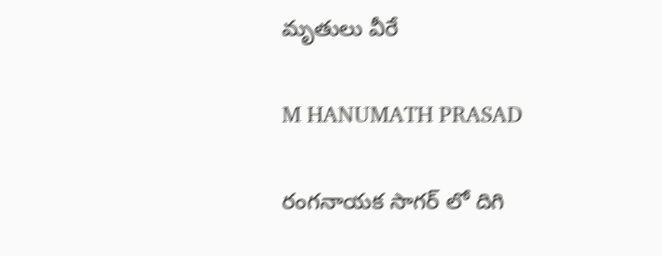మృతులు వీరే

M HANUMATH PRASAD

రంగనాయక సాగర్ లో దిగి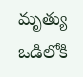మృత్యు ఒడిలోకి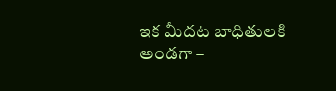ఇక మీదట బాధితులకి అండగా –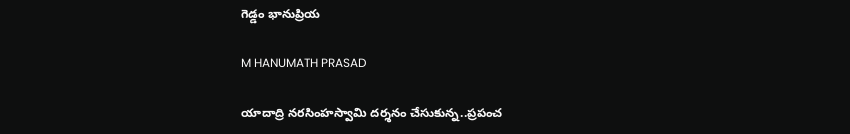గెడ్డం భానుప్రియ

M HANUMATH PRASAD

యాదాద్రి నరసింహస్వామి దర్శనం చేసుకున్న..ప్రపంచ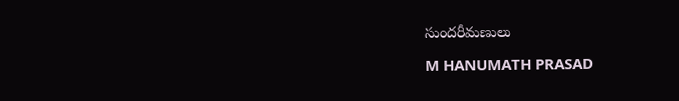సుందరీమణులు

M HANUMATH PRASAD